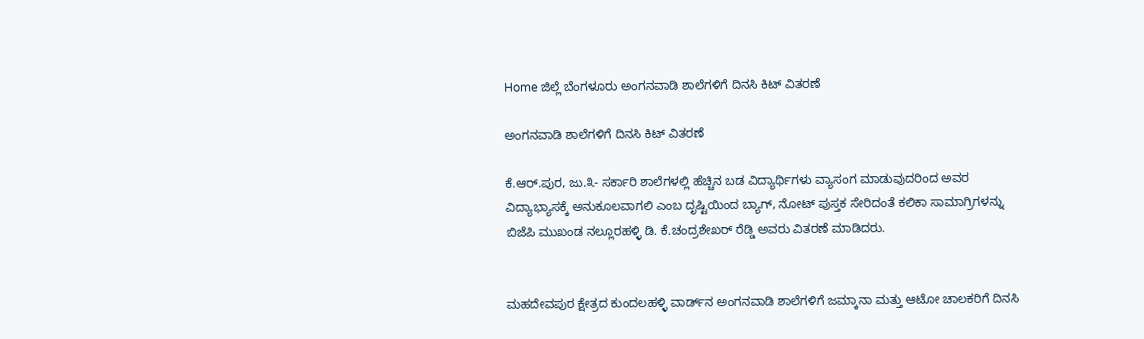Home ಜಿಲ್ಲೆ ಬೆಂಗಳೂರು ಅಂಗನವಾಡಿ ಶಾಲೆಗಳಿಗೆ ದಿನಸಿ ಕಿಟ್ ವಿತರಣೆ

ಅಂಗನವಾಡಿ ಶಾಲೆಗಳಿಗೆ ದಿನಸಿ ಕಿಟ್ ವಿತರಣೆ

ಕೆ.ಆರ್.ಪುರ, ಜು.೩- ಸರ್ಕಾರಿ ಶಾಲೆಗಳಲ್ಲಿ ಹೆಚ್ಚಿನ ಬಡ ವಿದ್ಯಾರ್ಥಿಗಳು ವ್ಯಾಸಂಗ ಮಾಡುವುದರಿಂದ ಅವರ ವಿದ್ಯಾಭ್ಯಾಸಕ್ಕೆ ಅನುಕೂಲವಾಗಲಿ ಎಂಬ ದೃಷ್ಟಿಯಿಂದ ಬ್ಯಾಗ್, ನೋಟ್ ಪುಸ್ತಕ ಸೇರಿದಂತೆ ಕಲಿಕಾ ಸಾಮಾಗ್ರಿಗಳನ್ನು ಬಿಜೆಪಿ ಮುಖಂಡ ನಲ್ಲೂರಹಳ್ಳಿ ಡಿ. ಕೆ.ಚಂದ್ರಶೇಖರ್ ರೆಡ್ಡಿ ಅವರು ವಿತರಣೆ ಮಾಡಿದರು.


ಮಹದೇವಪುರ ಕ್ಷೇತ್ರದ ಕುಂದಲಹಳ್ಳಿ ವಾರ್ಡ್‌ನ ಅಂಗನವಾಡಿ ಶಾಲೆಗಳಿಗೆ ಜಮ್ಕಾನಾ ಮತ್ತು ಆಟೋ ಚಾಲಕರಿಗೆ ದಿನಸಿ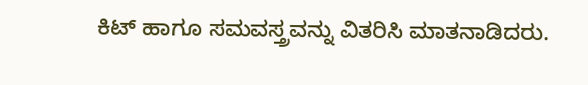ಕಿಟ್ ಹಾಗೂ ಸಮವಸ್ತ್ರವನ್ನು ವಿತರಿಸಿ ಮಾತನಾಡಿದರು.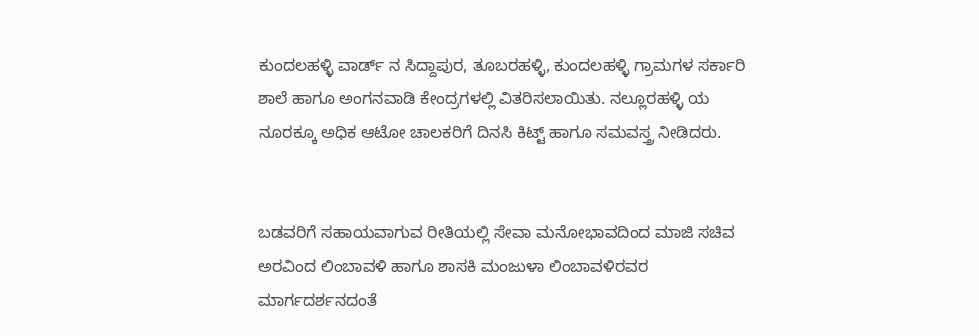ಕುಂದಲಹಳ್ಳಿ ವಾರ್ಡ್ ನ ಸಿದ್ದಾಪುರ, ತೂಬರಹಳ್ಳಿ, ಕುಂದಲಹಳ್ಳಿ ಗ್ರಾಮಗಳ ಸರ್ಕಾರಿ ಶಾಲೆ ಹಾಗೂ ಅಂಗನವಾಡಿ ಕೇಂದ್ರಗಳಲ್ಲಿ ವಿತರಿಸಲಾಯಿತು. ನಲ್ಲೂರಹಳ್ಳಿ ಯ ನೂರಕ್ಕೂ ಅಧಿಕ ಆಟೋ ಚಾಲಕರಿಗೆ ದಿನಸಿ ಕಿಟ್ಟ್ ಹಾಗೂ ಸಮವಸ್ತ್ರ ನೀಡಿದರು.


ಬಡವರಿಗೆ ಸಹಾಯವಾಗುವ ರೀತಿಯಲ್ಲಿ ಸೇವಾ ಮನೋಭಾವದಿಂದ ಮಾಜಿ ಸಚಿವ ಅರವಿಂದ ಲಿಂಬಾವಳಿ ಹಾಗೂ ಶಾಸಕಿ ಮಂಜುಳಾ ಲಿಂಬಾವಳಿರವರ ಮಾರ್ಗದರ್ಶನದಂತೆ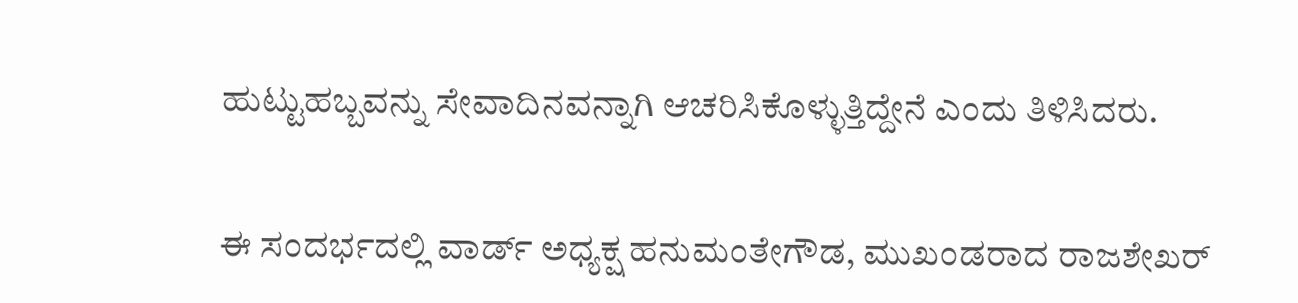ಹುಟ್ಟುಹಬ್ಬವನ್ನು ಸೇವಾದಿನವನ್ನಾಗಿ ಆಚರಿಸಿಕೊಳ್ಳುತ್ತಿದ್ದೇನೆ ಎಂದು ತಿಳಿಸಿದರು.


ಈ ಸಂದರ್ಭದಲ್ಲಿ ವಾರ್ಡ್ ಅಧ್ಯಕ್ಷ ಹನುಮಂತೇಗೌಡ, ಮುಖಂಡರಾದ ರಾಜಶೇಖರ್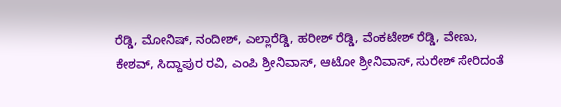ರೆಡ್ಡಿ, ಮೋನಿಷ್, ನಂದೀಶ್, ಎಲ್ಲಾರೆಡ್ಡಿ, ಹರೀಶ್ ರೆಡ್ಡಿ, ವೆಂಕಟೇಶ್ ರೆಡ್ಡಿ, ವೇಣು, ಕೇಶವ್, ಸಿದ್ದಾಪುರ ರವಿ, ಎಂಪಿ ಶ್ರೀನಿವಾಸ್, ಆಟೋ ಶ್ರೀನಿವಾಸ್, ಸುರೇಶ್ ಸೇರಿದಂತೆ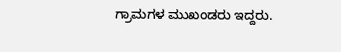ಗ್ರಾಮಗಳ ಮುಖಂಡರು ಇದ್ದರು.